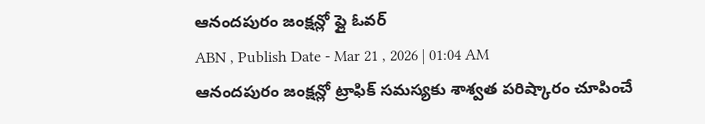ఆనందపురం జంక్షన్లో ఫ్లై ఓవర్
ABN , Publish Date - Mar 21 , 2026 | 01:04 AM
ఆనందపురం జంక్షన్లో ట్రాఫిక్ సమస్యకు శాశ్వత పరిష్కారం చూపించే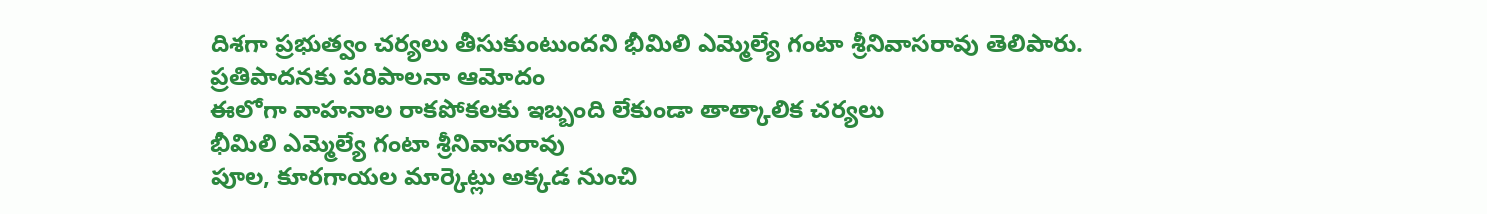దిశగా ప్రభుత్వం చర్యలు తీసుకుంటుందని భీమిలి ఎమ్మెల్యే గంటా శ్రీనివాసరావు తెలిపారు.
ప్రతిపాదనకు పరిపాలనా ఆమోదం
ఈలోగా వాహనాల రాకపోకలకు ఇబ్బంది లేకుండా తాత్కాలిక చర్యలు
భీమిలి ఎమ్మెల్యే గంటా శ్రీనివాసరావు
పూల, కూరగాయల మార్కెట్లు అక్కడ నుంచి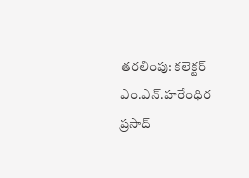తరలింపు: కలెక్టర్ ఎం.ఎన్.హరేంధిర ప్రసాద్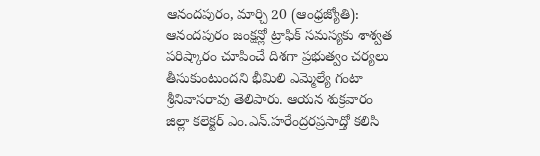ఆనందపురం, మార్చి 20 (ఆంధ్రజ్యోతి):
ఆనందపురం జంక్షన్లో ట్రాఫిక్ సమస్యకు శాశ్వత పరిష్కారం చూపించే దిశగా ప్రభుత్వం చర్యలు తీసుకుంటుందని భీమిలి ఎమ్మెల్యే గంటా శ్రీనివాసరావు తెలిపారు. ఆయన శుక్రవారం జిల్లా కలెక్టర్ ఎం.ఎన్.హరేంద్రరప్రసాద్తో కలిసి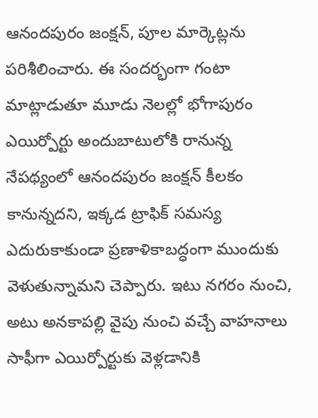ఆనందపురం జంక్షన్, పూల మార్కెట్లను పరిశీలించారు. ఈ సందర్భంగా గంటా మాట్లాడుతూ మూడు నెలల్లో భోగాపురం ఎయిర్పోర్టు అందుబాటులోకి రానున్న నేపథ్యంలో ఆనందపురం జంక్షన్ కీలకం కానున్నదని, ఇక్కడ ట్రాఫిక్ సమస్య ఎదురుకాకుండా ప్రణాళికాబద్ధంగా ముందుకు వెళుతున్నామని చెప్పారు. ఇటు నగరం నుంచి, అటు అనకాపల్లి వైపు నుంచి వచ్చే వాహనాలు సాఫీగా ఎయిర్పోర్టుకు వెళ్లడానికి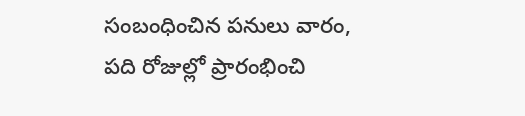సంబంధించిన పనులు వారం, పది రోజుల్లో ప్రారంభించి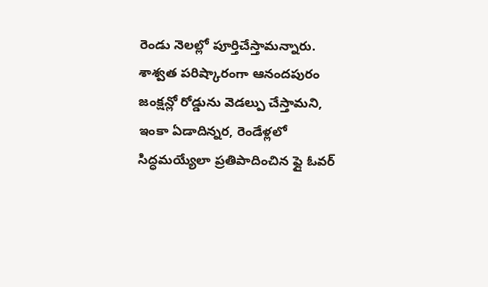రెండు నెలల్లో పూర్తిచేస్తామన్నారు. శాశ్వత పరిష్కారంగా ఆనందపురం జంక్షన్లో రోడ్డును వెడల్పు చేస్తామని, ఇంకా ఏడాదిన్నర, రెండేళ్లలో సిద్ధమయ్యేలా ప్రతిపాదించిన ఫ్లై ఓవర్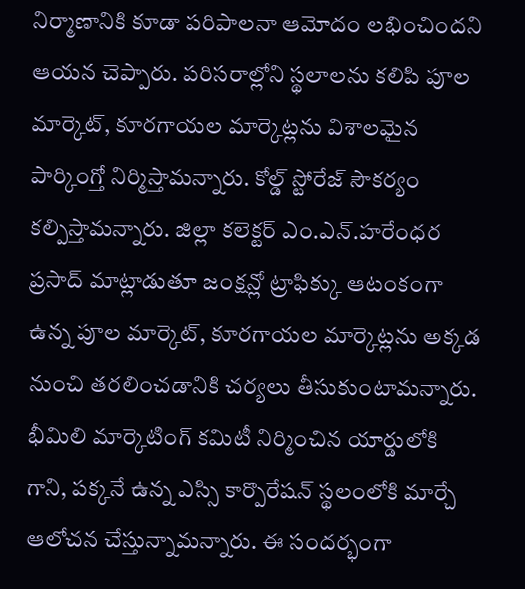నిర్మాణానికి కూడా పరిపాలనా ఆమోదం లభించిందని ఆయన చెప్పారు. పరిసరాల్లోని స్థలాలను కలిపి పూల మార్కెట్, కూరగాయల మార్కెట్లను విశాలమైన పార్కింగ్తో నిర్మిస్తామన్నారు. కోల్డ్ స్టోరేజ్ సౌకర్యం కల్పిస్తామన్నారు. జిల్లా కలెక్టర్ ఎం.ఎన్.హరేంధర ప్రసాద్ మాట్లాడుతూ జంక్షన్లో ట్రాఫిక్కు ఆటంకంగా ఉన్న పూల మార్కెట్, కూరగాయల మార్కెట్లను అక్కడ నుంచి తరలించడానికి చర్యలు తీసుకుంటామన్నారు. భీమిలి మార్కెటింగ్ కమిటీ నిర్మించిన యార్డులోకి గాని, పక్కనే ఉన్న ఎస్సి కార్పొరేషన్ స్థలంలోకి మార్చే ఆలోచన చేస్తున్నామన్నారు. ఈ సందర్భంగా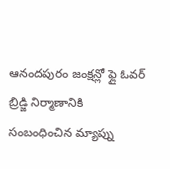ఆనందపురం జంక్షన్లో ఫ్లై ఓవర్ బ్రిడ్జి నిర్మాణానికి సంబంధించిన మ్యాప్ను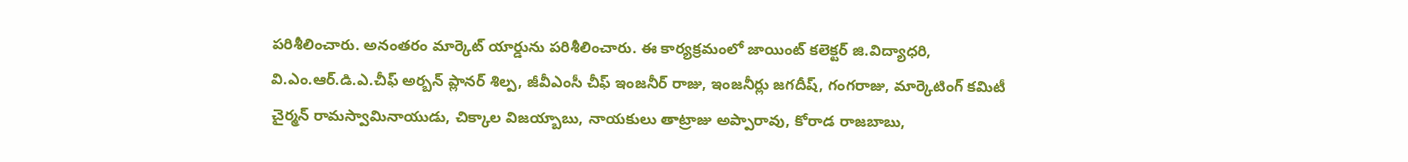పరిశీలించారు. అనంతరం మార్కెట్ యార్డును పరిశీలించారు. ఈ కార్యక్రమంలో జాయింట్ కలెక్టర్ జి.విద్యాధరి, వి.ఎం.ఆర్.డి.ఎ.చీఫ్ అర్బన్ ప్లానర్ శిల్ప, జీవీఎంసీ చీఫ్ ఇంజనీర్ రాజు, ఇంజనీర్లు జగదీష్, గంగరాజు, మార్కెటింగ్ కమిటీ చైర్మన్ రామస్వామినాయుడు, చిక్కాల విజయ్బాబు, నాయకులు తాట్రాజు అప్పారావు, కోరాడ రాజబాబు,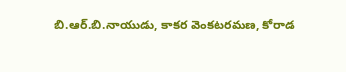బి.ఆర్.బి.నాయుడు, కాకర వెంకటరమణ, కోరాడ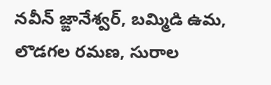నవీన్ జ్ఙానేశ్వర్, బమ్మిడి ఉమ, లొడగల రమణ, సురాల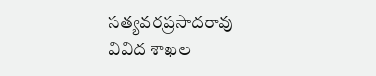సత్యవరప్రసాదరావు వివిద శాఖల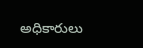అధికారులు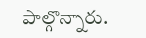పాల్గొన్నారు.